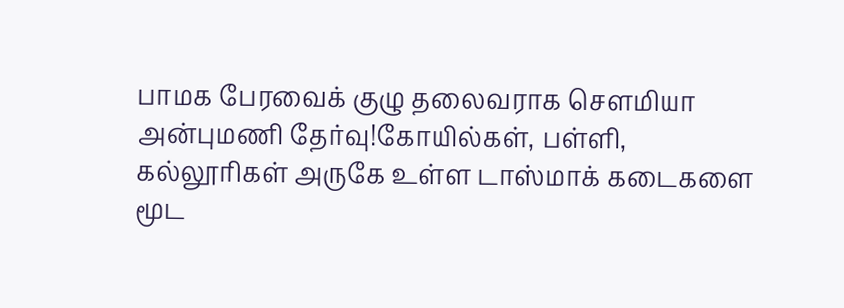பாமக பேரவைக் குழு தலைவராக செளமியா அன்புமணி தேர்வு!கோயில்கள், பள்ளி, கல்லூரிகள் அருகே உள்ள டாஸ்மாக் கடைகளை மூட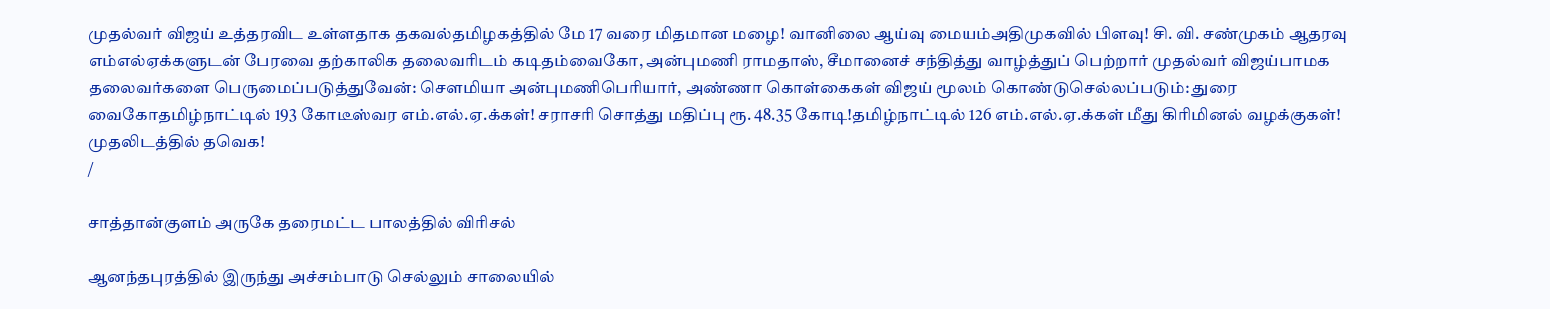முதல்வர் விஜய் உத்தரவிட உள்ளதாக தகவல்தமிழகத்தில் மே 17 வரை மிதமான மழை! வானிலை ஆய்வு மையம்அதிமுகவில் பிளவு! சி. வி. சண்முகம் ஆதரவு எம்எல்ஏக்களுடன் பேரவை தற்காலிக தலைவரிடம் கடிதம்வைகோ, அன்புமணி ராமதாஸ், சீமானைச் சந்தித்து வாழ்த்துப் பெற்றார் முதல்வர் விஜய்பாமக தலைவர்களை பெருமைப்படுத்துவேன்: செளமியா அன்புமணிபெரியார், அண்ணா கொள்கைகள் விஜய் மூலம் கொண்டுசெல்லப்படும்: துரை வைகோதமிழ்நாட்டில் 193 கோடீஸ்வர எம்.எல்.ஏ.க்கள்! சராசரி சொத்து மதிப்பு ரூ. 48.35 கோடி!தமிழ்நாட்டில் 126 எம்.எல்.ஏ.க்கள் மீது கிரிமினல் வழக்குகள்! முதலிடத்தில் தவெக!
/

சாத்தான்குளம் அருகே தரைமட்ட பாலத்தில் விரிசல்

ஆனந்தபுரத்தில் இருந்து அச்சம்பாடு செல்லும் சாலையில்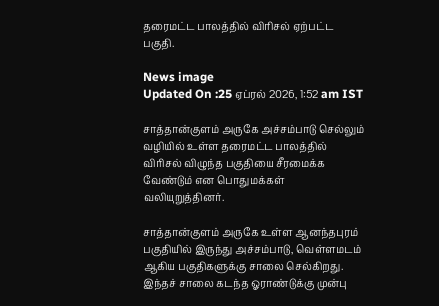தரைமட்ட பாலத்தில் விரிசல் ஏற்பட்ட பகுதி.

News image
Updated On :25 ஏப்ரல் 2026, 1:52 am IST

சாத்தான்குளம் அருகே அச்சம்பாடு செல்லும் வழியில் உள்ள தரைமட்ட பாலத்தில் விரிசல் விழுந்த பகுதியை சீரமைக்க வேண்டும் என பொதுமக்கள் வலியுறுத்தினர்.

சாத்தான்குளம் அருகே உள்ள ஆனந்தபுரம் பகுதியில் இருந்து அச்சம்பாடு, வெள்ளமடம் ஆகிய பகுதிகளுக்கு சாலை செல்கிறது. இந்தச் சாலை கடந்த ஓராண்டுக்கு முன்பு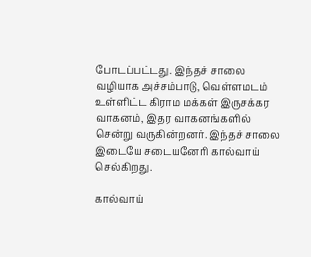போடப்பட்டது. இந்தச் சாலை வழியாக அச்சம்பாடு, வெள்ளமடம் உள்ளிட்ட கிராம மக்கள் இருசக்கர வாகனம், இதர வாகனங்களில் சென்று வருகின்றனர். இந்தச் சாலை இடையே சடையனேரி கால்வாய் செல்கிறது.

கால்வாய்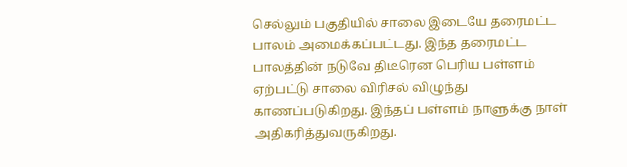செல்லும் பகுதியில் சாலை இடையே தரைமட்ட பாலம் அமைக்கப்பட்டது. இந்த தரைமட்ட பாலத்தின் நடுவே திடீரென பெரிய பள்ளம் ஏற்பட்டு சாலை விரிசல் விழுந்து காணப்படுகிறது. இந்தப் பள்ளம் நாளுக்கு நாள் அதிகரித்துவருகிறது.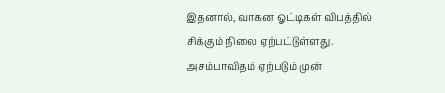இதனால், வாகன ஓட்டிகள் விபத்தில் சிக்கும் நிலை ஏற்பட்டுள்ளது. அசம்பாவிதம் ஏற்படும் முன்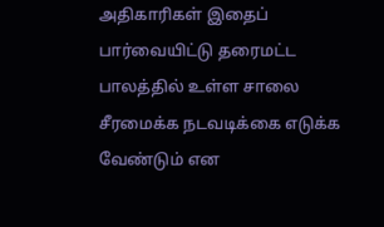அதிகாரிகள் இதைப் பார்வையிட்டு தரைமட்ட பாலத்தில் உள்ள சாலை சீரமைக்க நடவடிக்கை எடுக்க வேண்டும் என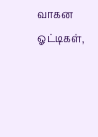வாகன ஓட்டிகள்,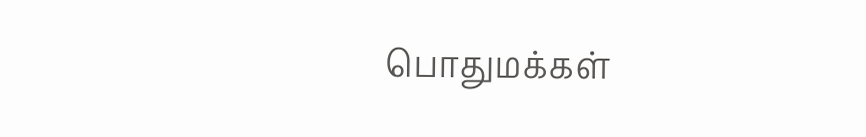பொதுமக்கள்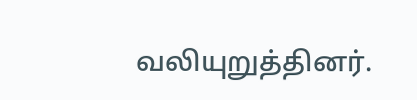வலியுறுத்தினர்.